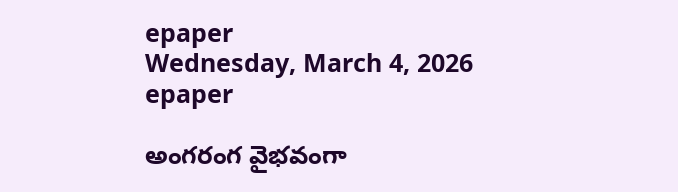epaper
Wednesday, March 4, 2026
epaper

అంగరంగ వైభవంగా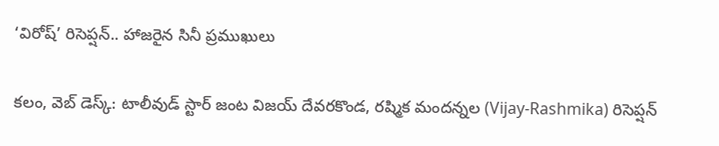‘విరోష్’ రిసెప్షన్.. హాజరైన సినీ ప్రముఖులు

కలం, వెబ్ డెస్క్: టాలీవుడ్ స్టార్ జంట విజయ్ దేవరకొండ, రష్మిక మందన్నల (Vijay-Rashmika) రిసెప్షన్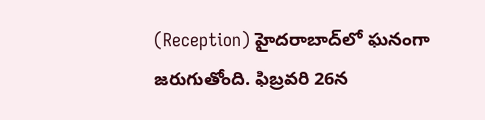(Reception) హైదరాబాద్‌లో ఘనంగా జరుగుతోంది. ఫిబ్రవరి 26న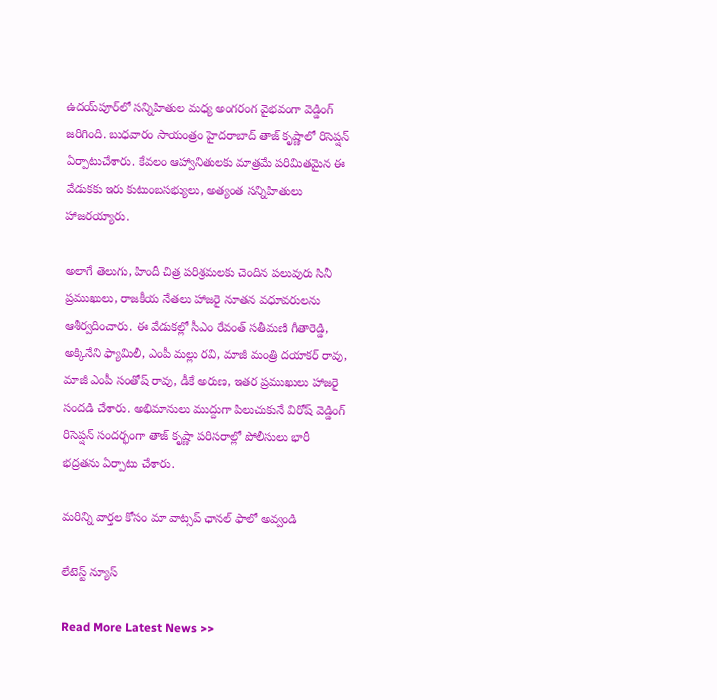ఉదయ్‌పూర్‌లో సన్నిహితుల మధ్య అంగరంగ వైభవంగా వెడ్డింగ్ జరిగింది. బుధవారం సాయంత్రం హైదరాబాద్‌ తాజ్ కృష్ణాలో రిసెప్షన్ ఏర్పాటుచేశారు. కేవలం ఆహ్వానితులకు మాత్రమే పరిమితమైన ఈ వేడుకకు ఇరు కుటుంబసభ్యులు, అత్యంత సన్నిహితులు హాజరయ్యారు.

అలాగే తెలుగు, హిందీ చిత్ర పరిశ్రమలకు చెందిన పలువురు సినీ ప్రముఖులు, రాజకీయ నేతలు హాజరై నూతన వధూవరులను ఆశీర్వదించారు. ఈ వేడుకల్లో సీఎం రేవంత్ సతీమణి గీతారెడ్డి, అక్కినేని ఫ్యామిలీ, ఎంపీ మల్లు రవి, మాజీ మంత్రి దయాకర్ రావు, మాజీ ఎంపీ సంతోష్ రావు, డీకే అరుణ, ఇతర ప్రముఖులు హాజరై సందడి చేశారు. అభిమానులు ముద్దుగా పిలుచుకునే విరోష్ వెడ్డింగ్ రిసెప్షన్ సందర్భంగా తాజ్ కృష్ణా పరిసరాల్లో పోలీసులు భారీ భద్రతను ఏర్పాటు చేశారు.

మ‌రిన్ని వార్త‌ల కోసం మా వాట్స‌ప్ ఛాన‌ల్ ఫాలో అవ్వండి

లేటెస్ట్ న్యూస్‌

Read More Latest News >>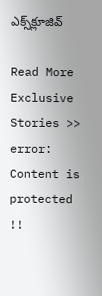ఎక్స్‌క్లూజివ్‌

Read More Exclusive Stories >>
error: Content is protected !!